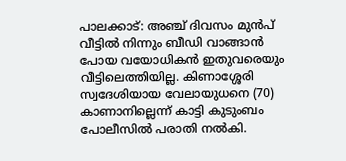പാലക്കാട്: അഞ്ച് ദിവസം മുൻപ് വീട്ടിൽ നിന്നും ബീഡി വാങ്ങാൻ പോയ വയോധികൻ ഇതുവരെയും വീട്ടിലെത്തിയില്ല. കിണാശ്ശേരി സ്വദേശിയായ വേലായുധനെ (70) കാണാനില്ലെന്ന് കാട്ടി കുടുംബം പോലീസില്‍ പരാതി നല്‍കി.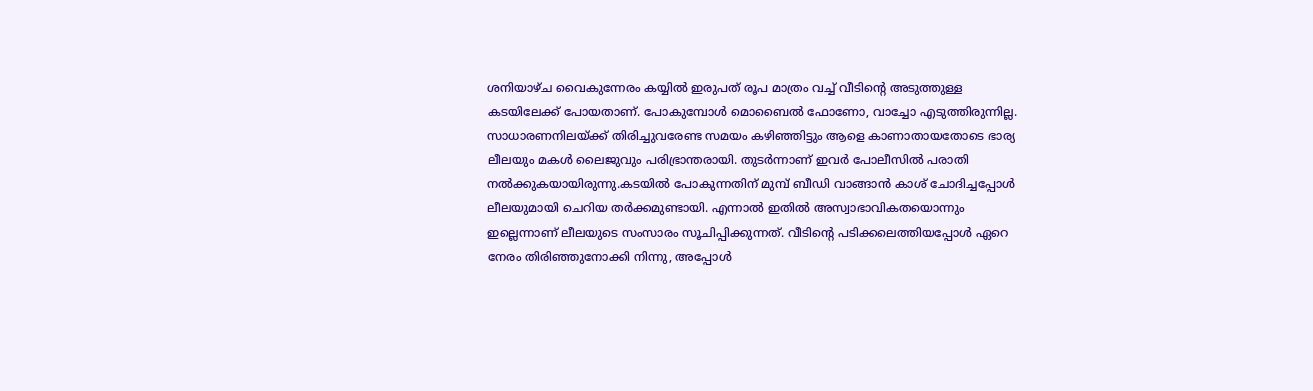ശനിയാഴ്ച വൈകുന്നേരം കയ്യില്‍ ഇരുപത് രൂപ മാത്രം വച്ച് വീടിന്റെ അടുത്തുള്ള കടയിലേക്ക് പോയതാണ്. പോകുമ്പോള്‍ മൊബൈല്‍ ഫോണോ, വാച്ചോ എടുത്തിരുന്നില്ല. സാധാരണനിലയ്ക്ക് തിരിച്ചുവരേണ്ട സമയം കഴിഞ്ഞിട്ടും ആളെ കാണാതായതോടെ ഭാര്യ ലീലയും മകള്‍ ലൈജുവും പരിഭ്രാന്തരായി. തുടര്‍ന്നാണ് ഇവര്‍ പോലീസില്‍ പരാതി നല്‍ക്കുകയായിരുന്നു.കടയില്‍ പോകുന്നതിന് മുമ്പ് ബീഡി വാങ്ങാൻ കാശ് ചോദിച്ചപ്പോള്‍ ലീലയുമായി ചെറിയ തര്‍ക്കമുണ്ടായി. എന്നാല്‍ ഇതില്‍ അസ്വാഭാവികതയൊന്നും ഇല്ലെന്നാണ് ലീലയുടെ സംസാരം സൂചിപ്പിക്കുന്നത്. വീടിന്‍റെ പടിക്കലെത്തിയപ്പോള്‍ ഏറെ നേരം തിരിഞ്ഞുനോക്കി നിന്നു, അപ്പോള്‍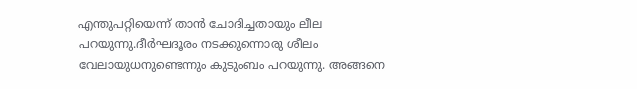എന്തുപറ്റിയെന്ന് താൻ ചോദിച്ചതായും ലീല പറയുന്നു.ദീര്‍ഘദൂരം നടക്കുന്നൊരു ശീലം വേലായുധനുണ്ടെന്നും കുടുംബം പറയുന്നു. അങ്ങനെ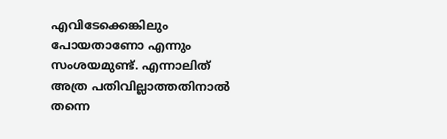എവിടേക്കെങ്കിലും പോയതാണോ എന്നും സംശയമുണ്ട്. എന്നാലിത് അത്ര പതിവില്ലാത്തതിനാല്‍ തന്നെ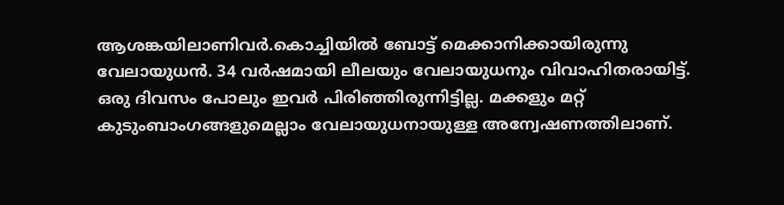ആശങ്കയിലാണിവര്‍.കൊച്ചിയിൽ ബോട്ട് മെക്കാനിക്കായിരുന്നു വേലായുധൻ. 34 വർഷമായി ലീലയും വേലായുധനും വിവാഹിതരായിട്ട്. ഒരു ദിവസം പോലും ഇവര്‍ പിരിഞ്ഞിരുന്നിട്ടില്ല. മക്കളും മറ്റ് കുടുംബാംഗങ്ങളുമെല്ലാം വേലായുധനായുള്ള അന്വേഷണത്തിലാണ്.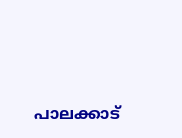പാലക്കാട്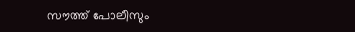സൗത്ത് പോലീസും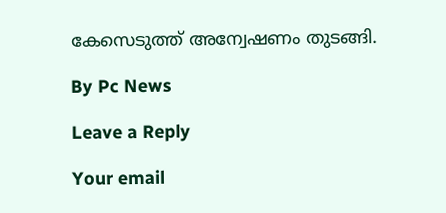കേസെടുത്ത് അന്വേഷണം തുടങ്ങി.

By Pc News

Leave a Reply

Your email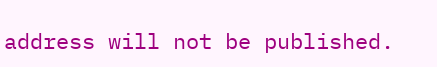address will not be published.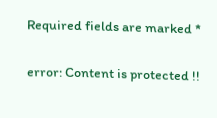Required fields are marked *

error: Content is protected !!